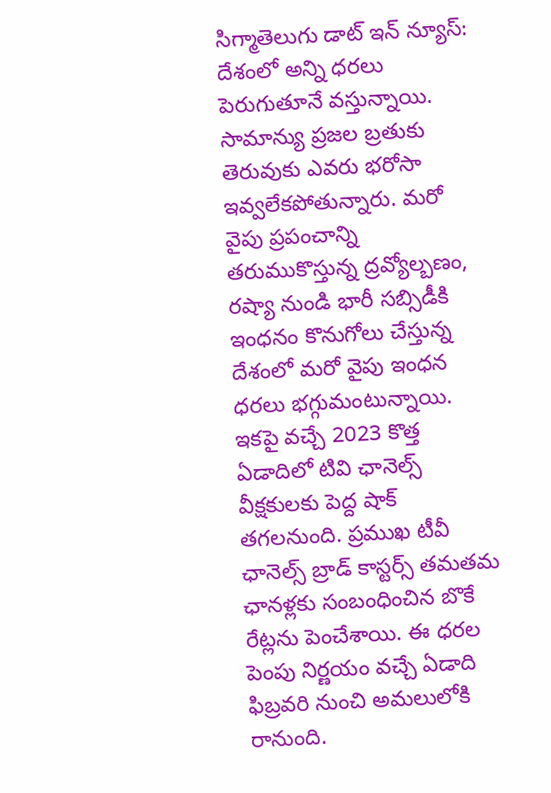సిగ్మాతెలుగు డాట్ ఇన్ న్యూస్: దేశంలో అన్ని ధరలు పెరుగుతూనే వస్తున్నాయి. సామాన్యు ప్రజల బ్రతుకు తెరువుకు ఎవరు భరోసా ఇవ్వలేకపోతున్నారు. మరో వైపు ప్రపంచాన్ని తరుముకొస్తున్న ద్రవ్యోల్బణం, రష్యా నుండి భారీ సబ్సిడీకి ఇంధనం కొనుగోలు చేస్తున్న దేశంలో మరో వైపు ఇంధన ధరలు భగ్గుమంటున్నాయి. ఇకపై వచ్చే 2023 కొత్త ఏడాదిలో టివి ఛానెల్స్ వీక్షకులకు పెద్ద షాక్ తగలనుంది. ప్రముఖ టీవీ ఛానెల్స్ బ్రాడ్ కాస్టర్స్ తమతమ ఛానళ్లకు సంబంధించిన బొకే రేట్లను పెంచేశాయి. ఈ ధరల పెంపు నిర్ణయం వచ్చే ఏడాది ఫిబ్రవరి నుంచి అమలులోకి రానుంది.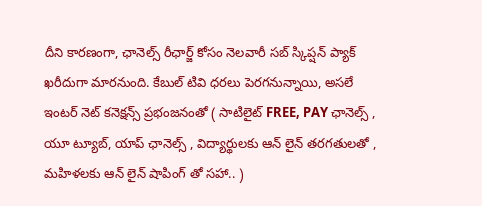దీని కారణంగా, ఛానెల్స్ రీఛార్జ్ కోసం నెలవారీ సబ్ స్కిప్షన్ ప్యాక్ ఖరీదుగా మారనుంది. కేబుల్ టివి ధరలు పెరగనున్నాయి, అసలే ఇంటర్ నెట్ కనెక్షన్స్ ప్రభంజనంతో ( సాటిలైట్ FREE, PAY ఛానెల్స్ , యూ ట్యూబ్, యాప్ ఛానెల్స్ , విద్యార్థులకు ఆన్ లైన్ తరగతులతో , మహిళలకు ఆన్ లైన్ షాపింగ్ తో సహా.. )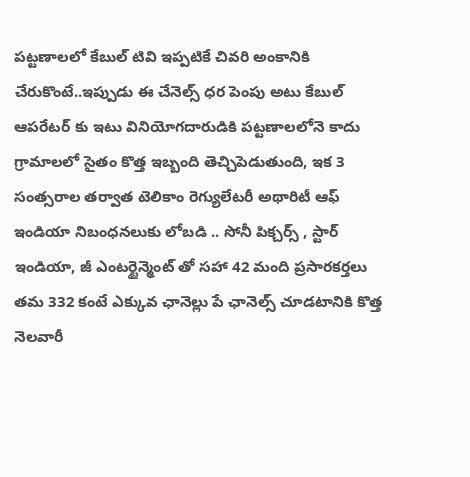పట్టణాలలో కేబుల్ టివి ఇప్పటికే చివరి అంకానికి చేరుకొంటే..ఇప్పుడు ఈ చేనెల్స్ ధర పెంపు అటు కేబుల్ ఆపరేటర్ కు ఇటు వినియోగదారుడికి పట్టణాలలోనె కాదు గ్రామాలలో సైతం కొత్త ఇబ్బంది తెచ్చిపెడుతుంది, ఇక 3 సంత్సరాల తర్వాత టెలికాం రెగ్యులేటరీ అథారిటీ ఆఫ్ ఇండియా నిబంధనలుకు లోబడి .. సోనీ పిక్చర్స్ , స్టార్ ఇండియా, జీ ఎంటర్టైన్మెంట్ తో సహా 42 మంది ప్రసారకర్తలు తమ 332 కంటే ఎక్కువ ఛానెల్లు పే ఛానెల్స్ చూడటానికి కొత్త నెలవారీ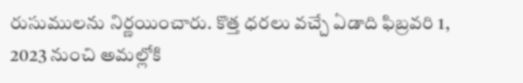రుసుములను నిర్ణయించారు. కొత్త ధరలు వచ్చే ఏడాది ఫిబ్రవరి 1, 2023 నుంచి అమల్లోకి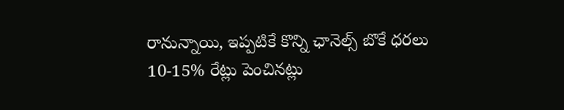రానున్నాయి, ఇప్పటికే కొన్ని ఛానెల్స్ బొకే ధరలు 10-15% రేట్లు పెంచినట్లు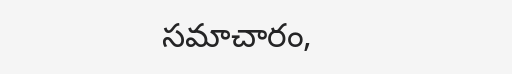సమాచారం,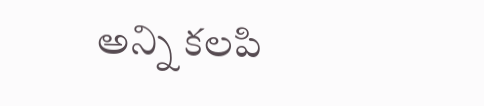అన్ని కలపి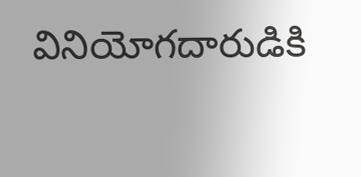వినియోగదారుడికి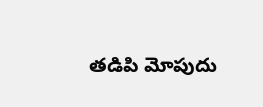తడిపి మోపుదు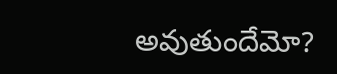అవుతుందేమో?